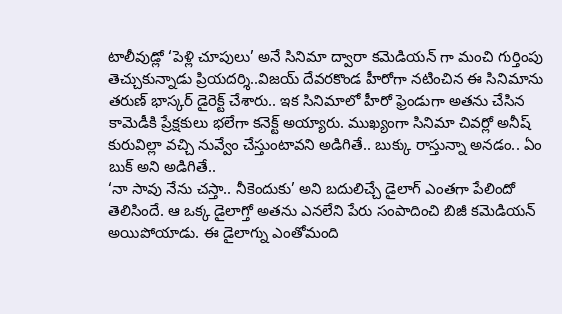టాలీవుడ్లో ‘పెళ్లి చూపులు’ అనే సినిమా ద్వారా కమెడియన్ గా మంచి గుర్తింపు తెచ్చుకున్నాడు ప్రియదర్శి..విజయ్ దేవరకొండ హీరోగా నటించిన ఈ సినిమాను తరుణ్ భాస్కర్ డైరెక్ట్ చేశారు.. ఇక సినిమాలో హీరో ఫ్రెండుగా అతను చేసిన కామెడీకి ప్రేక్షకులు భలేగా కనెక్ట్ అయ్యారు. ముఖ్యంగా సినిమా చివర్లో అనీష్ కురువిల్లా వచ్చి నువ్వేం చేస్తుంటావని అడిగితే.. బుక్కు రాస్తున్నా అనడం.. ఏం బుక్ అని అడిగితే..
‘నా సావు నేను చస్తా.. నీకెందుకు’ అని బదులిచ్చే డైలాగ్ ఎంతగా పేలిందో తెలిసిందే. ఆ ఒక్క డైలాగ్తో అతను ఎనలేని పేరు సంపాదించి బిజీ కమెడియన్ అయిపోయాడు. ఈ డైలాగ్ను ఎంతోమంది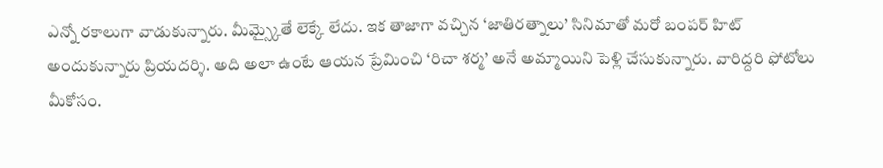ఎన్నో రకాలుగా వాడుకున్నారు. మీమ్స్కైతే లెక్కే లేదు. ఇక తాజాగా వచ్చిన ‘జాతిరత్నాలు’ సినిమాతో మరో బంపర్ హిట్ అందుకున్నారు ప్రియదర్శి. అది అలా ఉంటే ఆయన ప్రేమించి ‘రిచా శర్మ’ అనే అమ్మాయిని పెళ్లి చేసుకున్నారు. వారిద్దరి ఫోటోలు మీకోసం.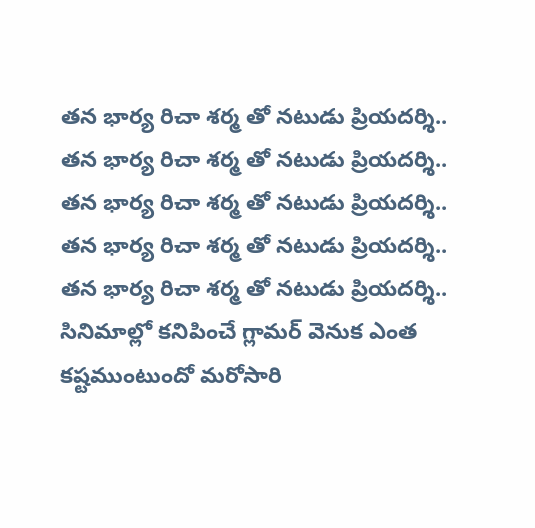తన భార్య రిచా శర్మ తో నటుడు ప్రియదర్శి..
తన భార్య రిచా శర్మ తో నటుడు ప్రియదర్శి..
తన భార్య రిచా శర్మ తో నటుడు ప్రియదర్శి..
తన భార్య రిచా శర్మ తో నటుడు ప్రియదర్శి..
తన భార్య రిచా శర్మ తో నటుడు ప్రియదర్శి..
సినిమాల్లో కనిపించే గ్లామర్ వెనుక ఎంత కష్టముంటుందో మరోసారి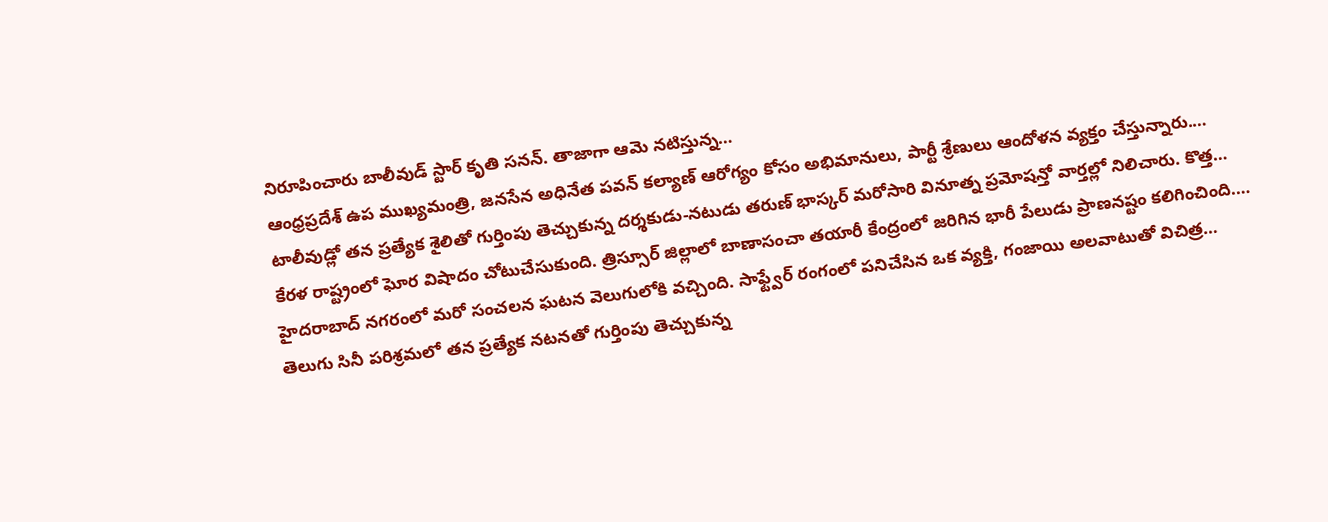నిరూపించారు బాలీవుడ్ స్టార్ కృతి సనన్. తాజాగా ఆమె నటిస్తున్న…
ఆంధ్రప్రదేశ్ ఉప ముఖ్యమంత్రి, జనసేన అధినేత పవన్ కల్యాణ్ ఆరోగ్యం కోసం అభిమానులు, పార్టీ శ్రేణులు ఆందోళన వ్యక్తం చేస్తున్నారు.…
టాలీవుడ్లో తన ప్రత్యేక శైలితో గుర్తింపు తెచ్చుకున్న దర్శకుడు-నటుడు తరుణ్ భాస్కర్ మరోసారి వినూత్న ప్రమోషన్తో వార్తల్లో నిలిచారు. కొత్త…
కేరళ రాష్ట్రంలో ఘోర విషాదం చోటుచేసుకుంది. త్రిస్సూర్ జిల్లాలో బాణాసంచా తయారీ కేంద్రంలో జరిగిన భారీ పేలుడు ప్రాణనష్టం కలిగించింది.…
హైదరాబాద్ నగరంలో మరో సంచలన ఘటన వెలుగులోకి వచ్చింది. సాఫ్ట్వేర్ రంగంలో పనిచేసిన ఒక వ్యక్తి, గంజాయి అలవాటుతో విచిత్ర…
తెలుగు సినీ పరిశ్రమలో తన ప్రత్యేక నటనతో గుర్తింపు తెచ్చుకున్న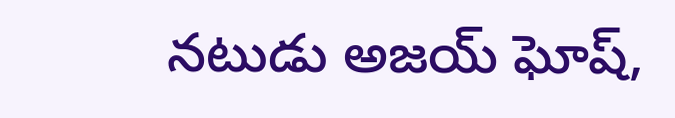నటుడు అజయ్ ఘోష్,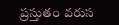ప్రస్తుతం వరుస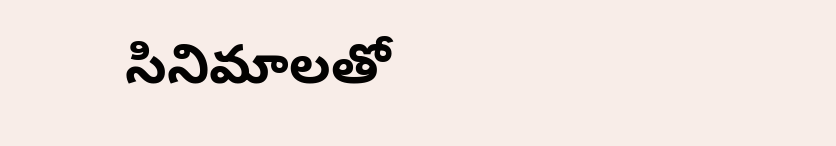సినిమాలతో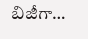బిజీగా…